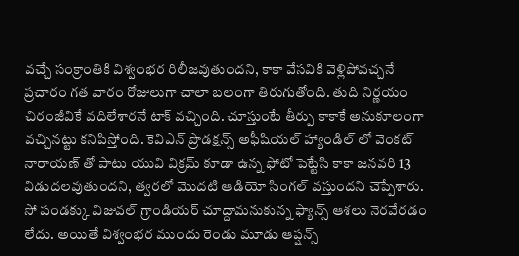వచ్చే సంక్రాంతికి విశ్వంభర రిలీజవుతుందని, కాకా వేసవికి వెళ్లిపోవచ్చనే ప్రచారం గత వారం రోజులుగా చాలా బలంగా తిరుగుతోంది. తుది నిర్ణయం చిరంజీవికే వదిలేశారనే టాక్ వచ్చింది. చూస్తుంటే తీర్పు కాకాకే అనుకూలంగా వచ్చినట్టు కనిపిస్తోంది. కెవిఎన్ ప్రొడక్షన్స్ అఫీషియల్ హ్యాండిల్ లో వెంకట్ నారాయణ్ తో పాటు యువి విక్రమ్ కూడా ఉన్న ఫోటో పెట్టేసి కాకా జనవరి 13 విడుదలవుతుందని, త్వరలో మొదటి ఆడియో సింగల్ వస్తుందని చెప్పేశారు.
సో పండక్కు విజువల్ గ్రాండియర్ చూద్దామనుకున్న ఫ్యాన్స్ ఆశలు నెరవేరడం లేదు. అయితే విశ్వంభర ముందు రెండు మూడు ఆప్షన్స్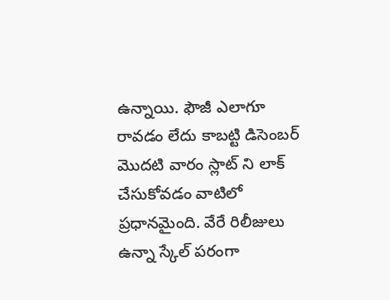ఉన్నాయి. ఫౌజీ ఎలాగూ రావడం లేదు కాబట్టి డిసెంబర్ మొదటి వారం స్లాట్ ని లాక్ చేసుకోవడం వాటిలో ప్రధానమైంది. వేరే రిలీజులు ఉన్నా స్కేల్ పరంగా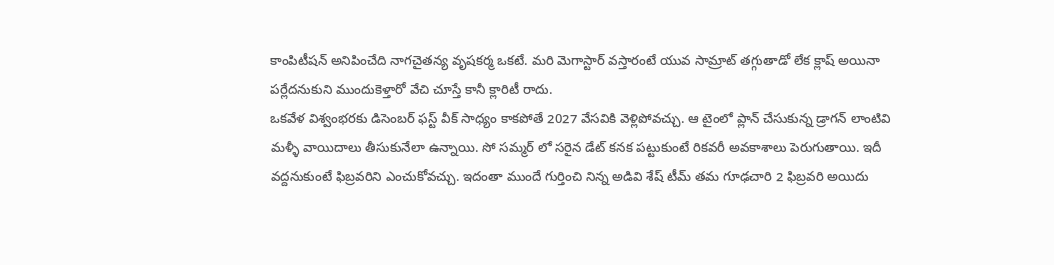కాంపిటీషన్ అనిపించేది నాగచైతన్య వృషకర్మ ఒకటే. మరి మెగాస్టార్ వస్తారంటే యువ సామ్రాట్ తగ్గుతాడో లేక క్లాష్ అయినా పర్లేదనుకుని ముందుకెళ్తారో వేచి చూస్తే కానీ క్లారిటీ రాదు.
ఒకవేళ విశ్వంభరకు డిసెంబర్ ఫస్ట్ వీక్ సాధ్యం కాకపోతే 2027 వేసవికి వెళ్లిపోవచ్చు. ఆ టైంలో ప్లాన్ చేసుకున్న డ్రాగన్ లాంటివి మళ్ళీ వాయిదాలు తీసుకునేలా ఉన్నాయి. సో సమ్మర్ లో సరైన డేట్ కనక పట్టుకుంటే రికవరీ అవకాశాలు పెరుగుతాయి. ఇదీ వద్దనుకుంటే ఫిబ్రవరిని ఎంచుకోవచ్చు. ఇదంతా ముందే గుర్తించి నిన్న అడివి శేష్ టీమ్ తమ గూఢచారి 2 ఫిబ్రవరి అయిదు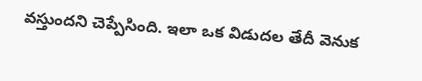వస్తుందని చెప్పేసింది. ఇలా ఒక విడుదల తేదీ వెనుక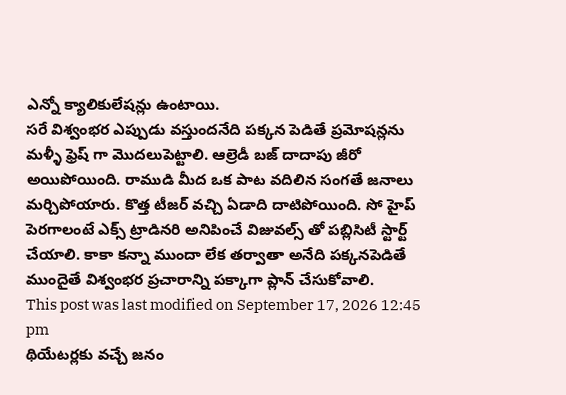ఎన్నో క్యాలికులేషన్లు ఉంటాయి.
సరే విశ్వంభర ఎప్పుడు వస్తుందనేది పక్కన పెడితే ప్రమోషన్లను మళ్ళీ ఫ్రెష్ గా మొదలుపెట్టాలి. ఆల్రెడీ బజ్ దాదాపు జీరో అయిపోయింది. రాముడి మీద ఒక పాట వదిలిన సంగతే జనాలు మర్చిపోయారు. కొత్త టీజర్ వచ్చి ఏడాది దాటిపోయింది. సో హైప్ పెరగాలంటే ఎక్స్ ట్రాడినరి అనిపించే విజువల్స్ తో పబ్లిసిటీ స్టార్ట్ చేయాలి. కాకా కన్నా ముందా లేక తర్వాతా అనేది పక్కనపెడితే ముందైతే విశ్వంభర ప్రచారాన్ని పక్కాగా ప్లాన్ చేసుకోవాలి.
This post was last modified on September 17, 2026 12:45 pm
థియేటర్లకు వచ్చే జనం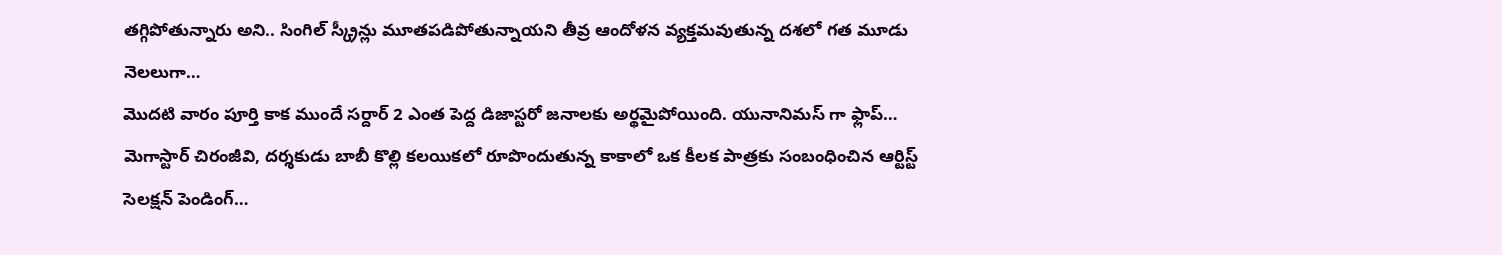తగ్గిపోతున్నారు అని.. సింగిల్ స్క్రీన్లు మూతపడిపోతున్నాయని తీవ్ర ఆందోళన వ్యక్తమవుతున్న దశలో గత మూడు నెలలుగా…
మొదటి వారం పూర్తి కాక ముందే సర్దార్ 2 ఎంత పెద్ద డిజాస్టరో జనాలకు అర్థమైపోయింది. యునానిమస్ గా ఫ్లాప్…
మెగాస్టార్ చిరంజీవి, దర్శకుడు బాబీ కొల్లి కలయికలో రూపొందుతున్న కాకాలో ఒక కీలక పాత్రకు సంబంధించిన ఆర్టిస్ట్ సెలక్షన్ పెండింగ్…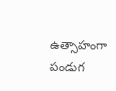ఉత్సాహంగా పండుగ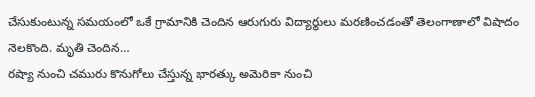చేసుకుంటున్న సమయంలో ఒకే గ్రామానికి చెందిన ఆరుగురు విద్యార్థులు మరణించడంతో తెలంగాణాలో విషాదం నెలకొంది. మృతి చెందిన…
రష్యా నుంచి చమురు కొనుగోలు చేస్తున్న భారత్కు అమెరికా నుంచి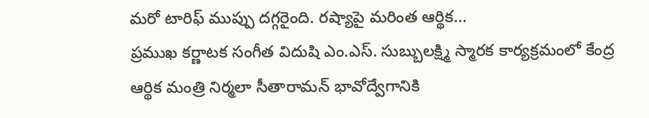మరో టారిఫ్ ముప్పు దగ్గరైంది. రష్యాపై మరింత ఆర్థిక…
ప్రముఖ కర్ణాటక సంగీత విదుషి ఎం.ఎస్. సుబ్బులక్ష్మి స్మారక కార్యక్రమంలో కేంద్ర ఆర్థిక మంత్రి నిర్మలా సీతారామన్ భావోద్వేగానికి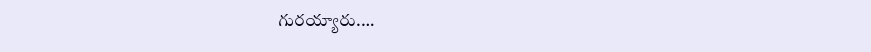గురయ్యారు.…